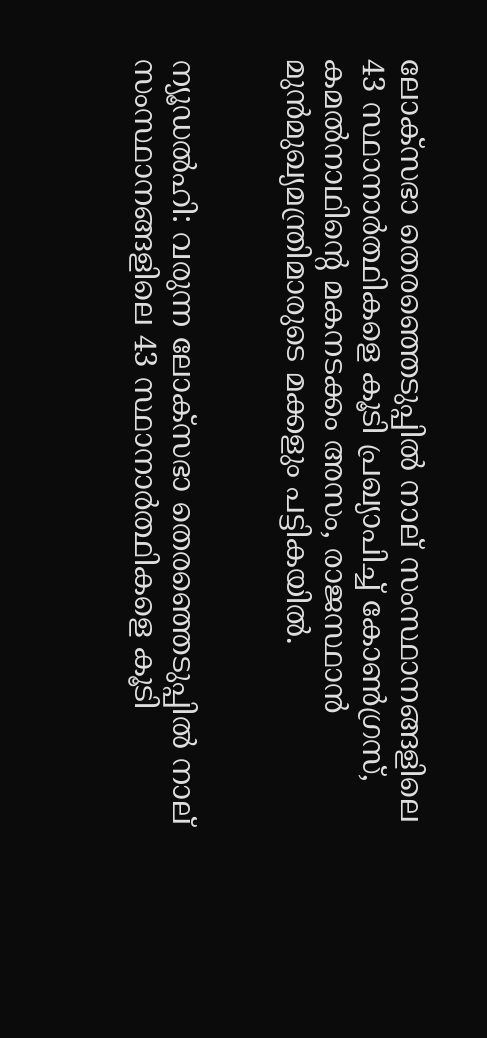ലോക്‌സഭാ തെരഞ്ഞെടുപ്പില്‍ നാല് സംസ്ഥാനങ്ങളിലെ 43 സ്ഥാനാര്‍ത്ഥികളെ കൂടി പ്രഖ്യാപിച്ച് കോണ്‍ഗ്രസ്, കമല്‍നാഥിന്‍റെ മകനടക്കം അസം, രാജസ്ഥാന്‍ മുന്‍മുഖ്യമന്ത്രിമാരുടെ മക്കളും പട്ടികയില്‍.


ന്യൂഡല്‍ഹി: വരുന്ന ലോക്‌സഭാ തെരഞ്ഞെടുപ്പില്‍ നാല് സംസ്ഥാനങ്ങളിലെ 43 സ്ഥാനാര്‍ത്ഥികളെ കൂടി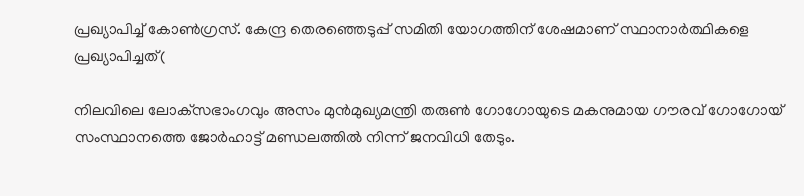പ്രഖ്യാപിച്ച് കോണ്‍ഗ്രസ്. കേന്ദ്ര തെരഞ്ഞെടുപ്പ് സമിതി യോഗത്തിന് ശേഷമാണ് സ്ഥാനാര്‍ത്ഥികളെ പ്രഖ്യാപിച്ചത്(

നിലവിലെ ലോക്‌സഭാംഗവും അസം മുന്‍മുഖ്യമന്ത്രി തരുണ്‍ ഗോഗോയുടെ മകനുമായ ഗൗരവ് ഗോഗോയ് സംസ്ഥാനത്തെ ജോര്‍ഹാട്ട് മണ്ഡലത്തില്‍ നിന്ന് ജനവിധി തേടും.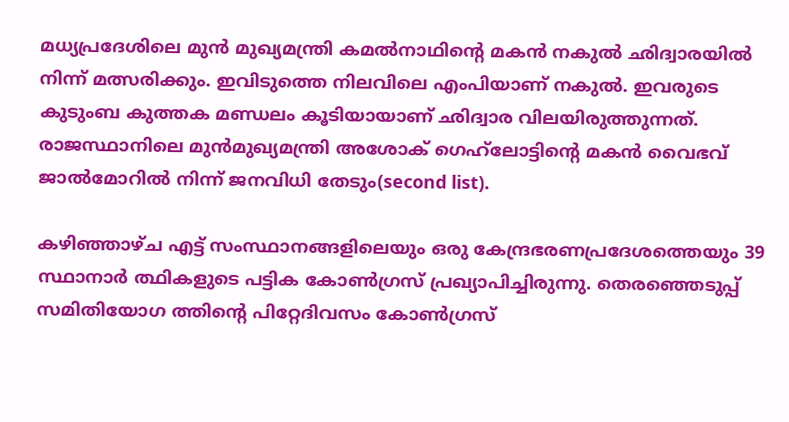മധ്യപ്രദേശിലെ മുന്‍ മുഖ്യമന്ത്രി കമല്‍നാഥിന്‍റെ മകന്‍ നകുല്‍ ഛിദ്വാരയില്‍ നിന്ന് മത്സരിക്കും. ഇവിടുത്തെ നിലവിലെ എംപിയാണ് നകുല്‍. ഇവരുടെ കുടുംബ കുത്തക മണ്ഡലം കൂടിയായാണ് ഛിദ്വാര വിലയിരുത്തുന്നത്. രാജസ്ഥാനിലെ മുന്‍മുഖ്യമന്ത്രി അശോക് ഗെഹ്‌ലോട്ടിന്‍റെ മകന്‍ വൈഭവ് ജാല്‍മോറില്‍ നിന്ന് ജനവിധി തേടും(second list).

കഴിഞ്ഞാഴ്ച എട്ട് സംസ്ഥാനങ്ങളിലെയും ഒരു കേന്ദ്രഭരണപ്രദേശത്തെയും 39 സ്ഥാനാര്‍ ത്ഥികളുടെ പട്ടിക കോണ്‍ഗ്രസ് പ്രഖ്യാപിച്ചിരുന്നു. തെരഞ്ഞെടുപ്പ് സമിതിയോഗ ത്തിന്‍റെ പിറ്റേദിവസം കോണ്‍ഗ്രസ്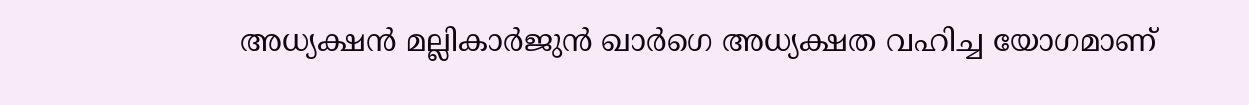അധ്യക്ഷന്‍ മല്ലികാര്‍ജുന്‍ ഖാര്‍ഗെ അധ്യക്ഷത വഹിച്ച യോഗമാണ്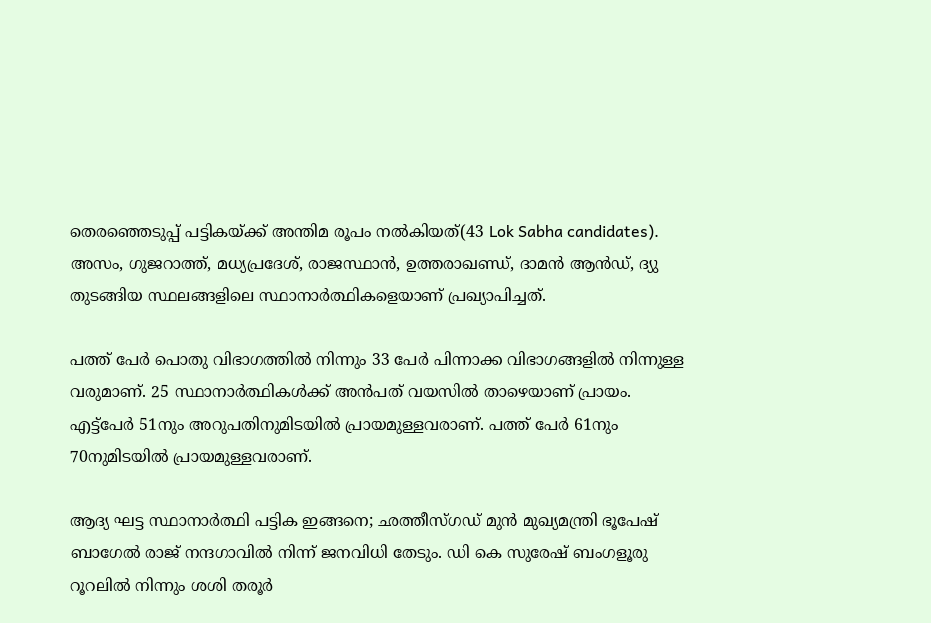തെരഞ്ഞെടുപ്പ് പട്ടികയ്ക്ക് അന്തിമ രൂപം നല്‍കിയത്(43 Lok Sabha candidates). അസം, ഗുജറാത്ത്, മധ്യപ്രദേശ്, രാജസ്ഥാന്‍, ഉത്തരാഖണ്ഡ്, ദാമന്‍ ആന്‍ഡ്, ദ്യു തുടങ്ങിയ സ്ഥലങ്ങളിലെ സ്ഥാനാര്‍ത്ഥികളെയാണ് പ്രഖ്യാപിച്ചത്.

പത്ത് പേര്‍ പൊതു വിഭാഗത്തില്‍ നിന്നും 33 പേര്‍ പിന്നാക്ക വിഭാഗങ്ങളില്‍ നിന്നുള്ള വരുമാണ്. 25 സ്ഥാനാര്‍ത്ഥികള്‍ക്ക് അന്‍പത് വയസില്‍ താഴെയാണ് പ്രായം. എട്ട്പേര്‍ 51നും അറുപതിനുമിടയില്‍ പ്രായമുള്ളവരാണ്. പത്ത് പേര്‍ 61നും 70നുമിടയില്‍ പ്രായമുള്ളവരാണ്.

ആദ്യ ഘട്ട സ്ഥാനാര്‍ത്ഥി പട്ടിക ഇങ്ങനെ; ഛത്തീസ്‌ഗഡ് മുന്‍ മുഖ്യമന്ത്രി ഭൂപേഷ് ബാഗേല്‍ രാജ് നന്ദഗാവില്‍ നിന്ന് ജനവിധി തേടും. ഡി കെ സുരേഷ് ബംഗളൂരു റൂറലില്‍ നിന്നും ശശി തരൂര്‍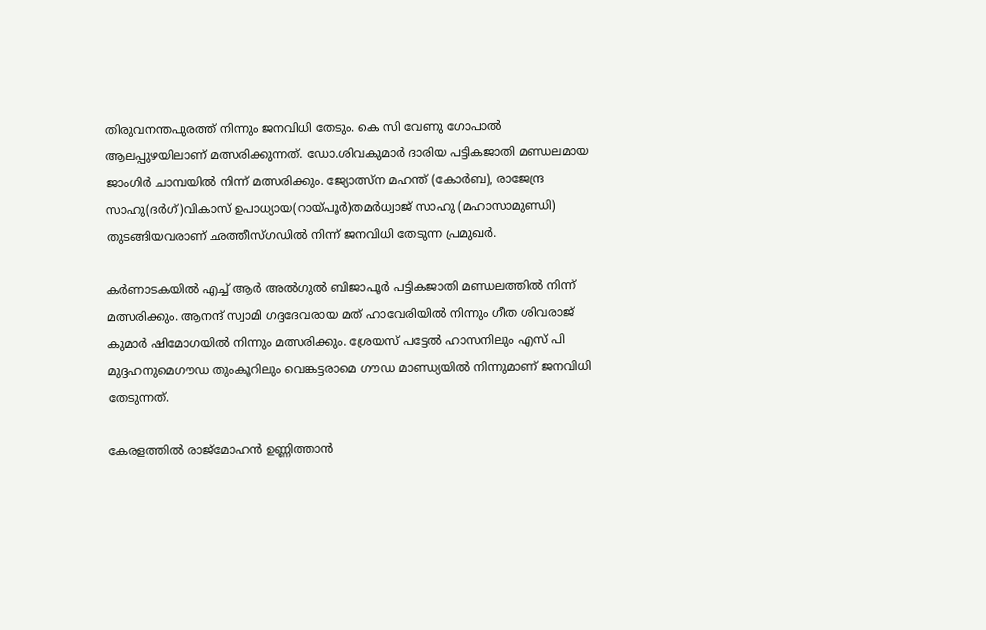തിരുവനന്തപുരത്ത് നിന്നും ജനവിധി തേടും. കെ സി വേണു ഗോപാല്‍ ആലപ്പുഴയിലാണ് മത്സരിക്കുന്നത്. ഡോ.ശിവകുമാര്‍ ദാരിയ പട്ടികജാതി മണ്ഡലമായ ജാംഗിര്‍ ചാമ്പയില്‍ നിന്ന് മത്സരിക്കും. ജ്യോത്സ്ന മഹന്ത് (കോര്‍ബ), രാജേന്ദ്ര സാഹു(ദര്‍ഗ്)വികാസ് ഉപാധ്യായ(റായ്പൂര്‍)തമര്‍ധ്വാജ് സാഹു (മഹാസാമുണ്ഡി) തുടങ്ങിയവരാണ് ഛത്തീസ്ഗഡില്‍ നിന്ന് ജനവിധി തേടുന്ന പ്രമുഖര്‍.

കര്‍ണാടകയില്‍ എച്ച് ആര്‍ അല്‍ഗുല്‍ ബിജാപൂര്‍ പട്ടികജാതി മണ്ഡലത്തില്‍ നിന്ന് മത്സരിക്കും. ആനന്ദ് സ്വാമി ഗദ്ദദേവരായ മത് ഹാവേരിയില്‍ നിന്നും ഗീത ശിവരാജ് കുമാര്‍ ഷിമോഗയില്‍ നിന്നും മത്സരിക്കും. ശ്രേയസ് പട്ടേല്‍ ഹാസനിലും എസ് പി മുദ്ദഹനുമെഗൗഡ തുംകൂറിലും വെങ്കട്ടരാമെ ഗൗഡ മാണ്ഡ്യയില്‍ നിന്നുമാണ് ജനവിധി തേടുന്നത്.

കേരളത്തില്‍ രാജ്മോഹന്‍ ഉണ്ണിത്താന്‍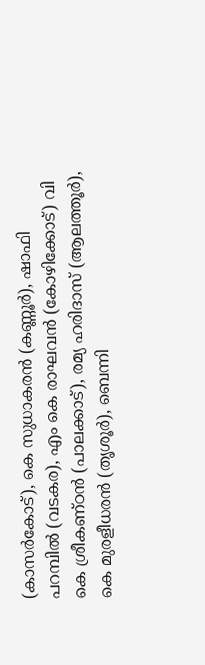(കാസര്‍കോട്), കെ സുധാകരന്‍ (കണ്ണൂര്‍), ഷാഫി പറമ്പില്‍ (വടകര), എം കെ രാഘവന്‍ (കോഴിക്കോട്) വി കെ ശ്രീകണ്ഠന്‍ (പാലക്കാട്), രമ്യ ഹരിദാസ് (ആലത്തൂര്‍), കെ മുരളീധരന്‍ (തൃശൂര്‍), ബെന്നി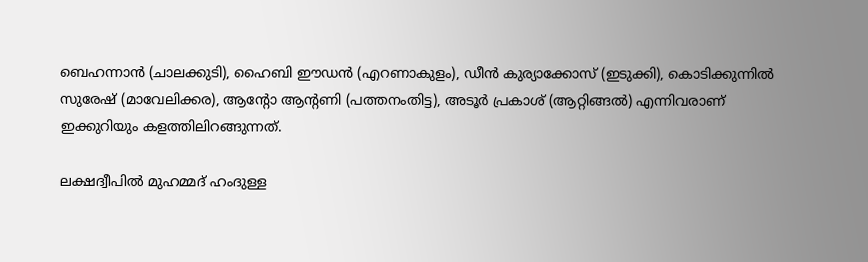ബെഹന്നാന്‍ (ചാലക്കുടി), ഹൈബി ഈഡന്‍ (എറണാകുളം), ഡീന്‍ കുര്യാക്കോസ് (ഇടുക്കി), കൊടിക്കുന്നില്‍ സുരേഷ് (മാവേലിക്കര), ആന്‍റോ ആന്‍റണി (പത്തനംതിട്ട), അടൂര്‍ പ്രകാശ് (ആറ്റിങ്ങല്‍) എന്നിവരാണ് ഇക്കുറിയും കളത്തിലിറങ്ങുന്നത്.

ലക്ഷദ്വീപില്‍ മുഹമ്മദ് ഹംദുള്ള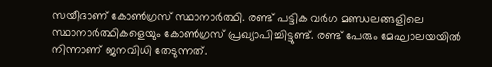സയീദാണ് കോണ്‍ഗ്രസ് സ്ഥാനാര്‍ത്ഥി. രണ്ട് പട്ടിക വര്‍ഗ മണ്ഡലങ്ങളിലെ സ്ഥാനാര്‍ത്ഥികളെയും കോണ്‍ഗ്രസ് പ്രഖ്യാപിച്ചിട്ടുണ്ട്. രണ്ട് പേരും മേഘാലയയില്‍ നിന്നാണ് ജനവിധി തേടുന്നത്.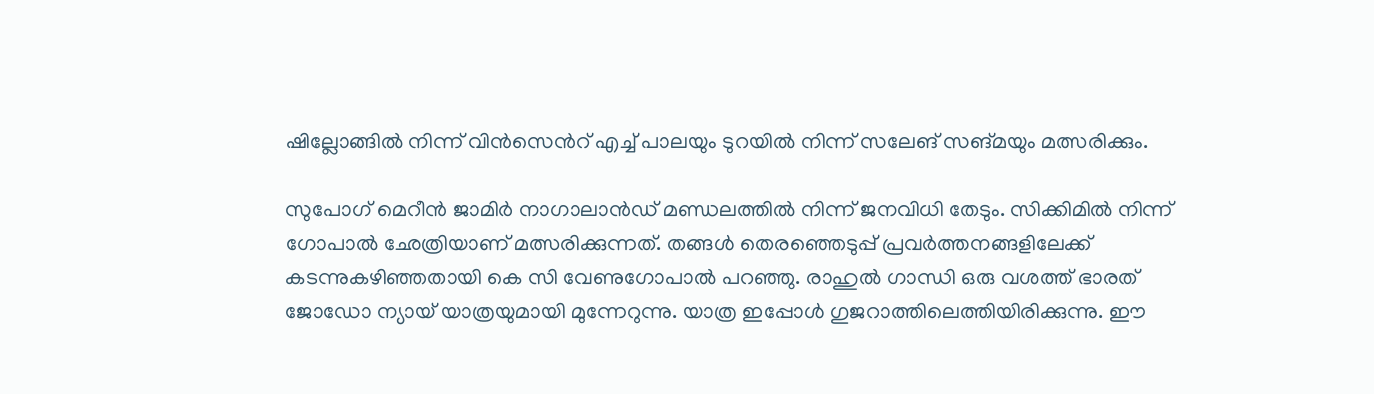ഷില്ലോങ്ങില്‍ നിന്ന് വിന്‍സെന്‍റ് എച്ച് പാലയും ടുറയില്‍ നിന്ന് സലേങ് സങ്മയും മത്സരിക്കും.

സുപോഗ് മെറീന്‍ ജാമിര്‍ നാഗാലാന്‍ഡ് മണ്ഡലത്തില്‍ നിന്ന് ജനവിധി തേടും. സിക്കിമില്‍ നിന്ന് ഗോപാല്‍ ഛേത്രിയാണ് മത്സരിക്കുന്നത്. തങ്ങള്‍ തെരഞ്ഞെടുപ്പ് പ്രവര്‍ത്തനങ്ങളിലേക്ക് കടന്നുകഴിഞ്ഞതായി കെ സി വേണുഗോപാല്‍ പറഞ്ഞു. രാഹുല്‍ ഗാന്ധി ഒരു വശത്ത് ഭാരത് ജോഡോ ന്യായ് യാത്രയുമായി മുന്നേറുന്നു. യാത്ര ഇപ്പോള്‍ ഗുജറാത്തിലെത്തിയിരിക്കുന്നു. ഈ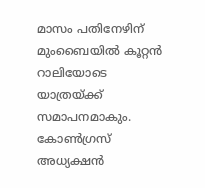മാസം പതിനേഴിന് മുംബൈയില്‍ കൂറ്റന്‍ റാലിയോടെ യാത്രയ്ക്ക്‌ സമാപനമാകും. കോണ്‍ഗ്രസ് അധ്യക്ഷന്‍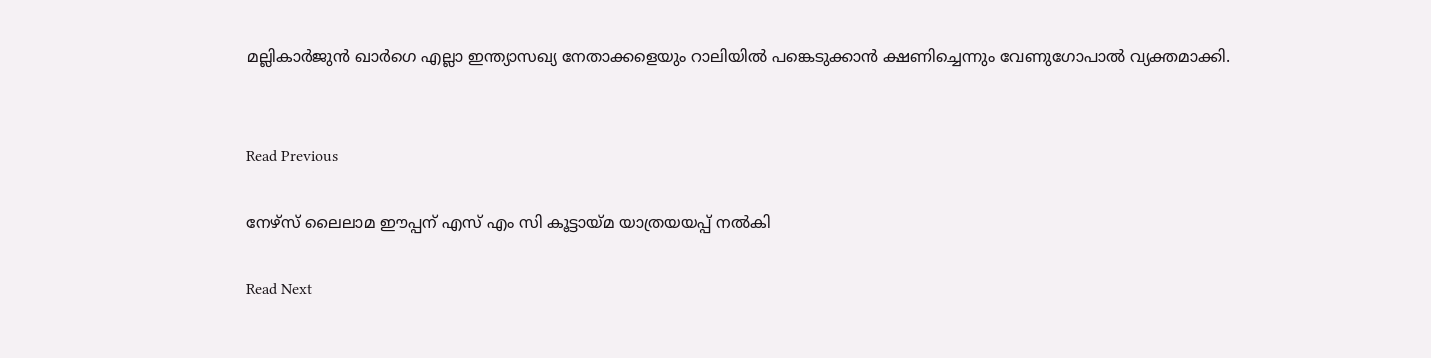മല്ലികാര്‍ജുന്‍ ഖാര്‍ഗെ എല്ലാ ഇന്ത്യാസഖ്യ നേതാക്കളെയും റാലിയില്‍ പങ്കെടുക്കാന്‍ ക്ഷണിച്ചെന്നും വേണുഗോപാല്‍ വ്യക്തമാക്കി.


Read Previous

നേഴ്സ് ലൈലാമ ഈപ്പന് എസ് എം സി കൂട്ടായ്മ യാത്രയയപ്പ് നല്‍കി

Read Next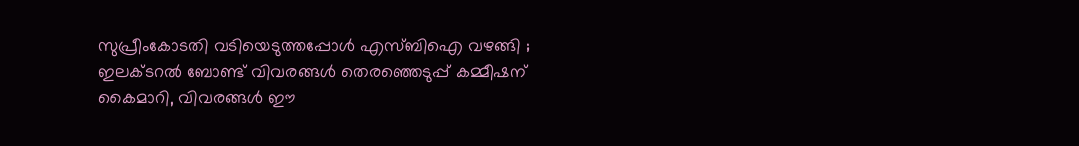സുപ്രീംകോടതി വടിയെടുത്തപ്പോള്‍ എസ്‌ബിഐ വഴങ്ങി ; ഇലക്‌ടറൽ ബോണ്ട് വിവരങ്ങൾ തെരഞ്ഞെടുപ്പ് കമ്മീഷന് കൈമാറി, വിവരങ്ങൾ ഈ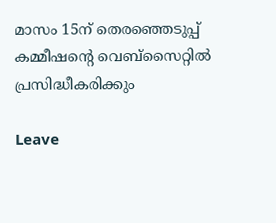മാസം 15ന് തെരഞ്ഞെടുപ്പ് കമ്മീഷന്‍റെ വെബ്സൈറ്റിൽ പ്രസിദ്ധീകരിക്കും

Leave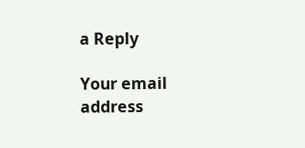a Reply

Your email address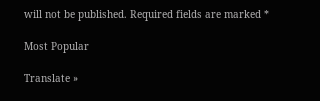will not be published. Required fields are marked *

Most Popular

Translate »